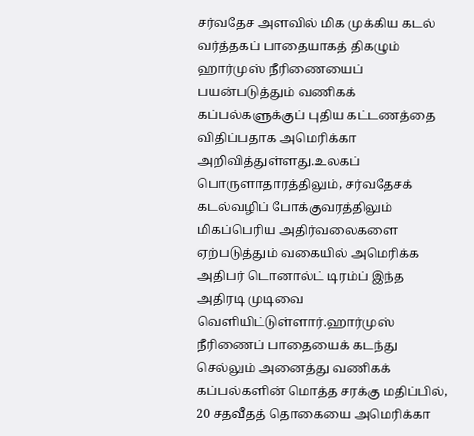சர்வதேச அளவில் மிக முக்கிய கடல் வர்த்தகப் பாதையாகத் திகழும் ஹார்முஸ் நீரிணையைப் பயன்படுத்தும் வணிகக் கப்பல்களுக்குப் புதிய கட்டணத்தை விதிப்பதாக அமெரிக்கா அறிவித்துள்ளது.உலகப் பொருளாதாரத்திலும், சர்வதேசக் கடல்வழிப் போக்குவரத்திலும் மிகப்பெரிய அதிர்வலைகளை ஏற்படுத்தும் வகையில் அமெரிக்க அதிபர் டொனால்ட் டிரம்ப் இந்த அதிரடி முடிவை வெளியிட்டுள்ளார்.ஹார்முஸ் நீரிணைப் பாதையைக் கடந்து செல்லும் அனைத்து வணிகக் கப்பல்களின் மொத்த சரக்கு மதிப்பில், 20 சதவீதத் தொகையை அமெரிக்கா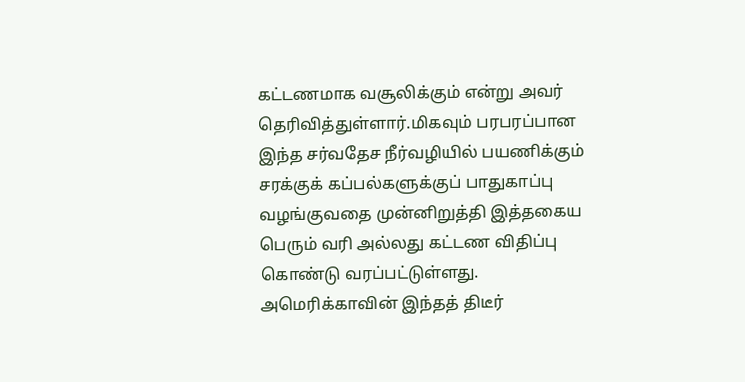கட்டணமாக வசூலிக்கும் என்று அவர் தெரிவித்துள்ளார்.மிகவும் பரபரப்பான இந்த சர்வதேச நீர்வழியில் பயணிக்கும் சரக்குக் கப்பல்களுக்குப் பாதுகாப்பு வழங்குவதை முன்னிறுத்தி இத்தகைய பெரும் வரி அல்லது கட்டண விதிப்பு கொண்டு வரப்பட்டுள்ளது.
அமெரிக்காவின் இந்தத் திடீர்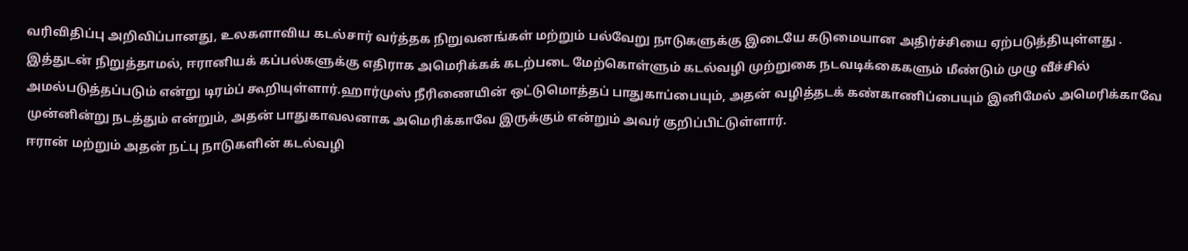வரிவிதிப்பு அறிவிப்பானது, உலகளாவிய கடல்சார் வர்த்தக நிறுவனங்கள் மற்றும் பல்வேறு நாடுகளுக்கு இடையே கடுமையான அதிர்ச்சியை ஏற்படுத்தியுள்ளது . இத்துடன் நிறுத்தாமல், ஈரானியக் கப்பல்களுக்கு எதிராக அமெரிக்கக் கடற்படை மேற்கொள்ளும் கடல்வழி முற்றுகை நடவடிக்கைகளும் மீண்டும் முழு வீச்சில் அமல்படுத்தப்படும் என்று டிரம்ப் கூறியுள்ளார்.ஹார்முஸ் நீரிணையின் ஒட்டுமொத்தப் பாதுகாப்பையும், அதன் வழித்தடக் கண்காணிப்பையும் இனிமேல் அமெரிக்காவே முன்னின்று நடத்தும் என்றும், அதன் பாதுகாவலனாக அமெரிக்காவே இருக்கும் என்றும் அவர் குறிப்பிட்டுள்ளார்.
ஈரான் மற்றும் அதன் நட்பு நாடுகளின் கடல்வழி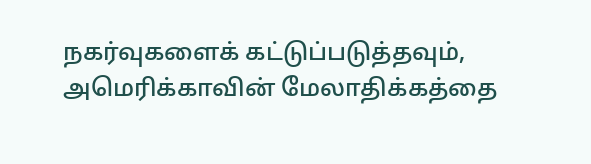நகர்வுகளைக் கட்டுப்படுத்தவும், அமெரிக்காவின் மேலாதிக்கத்தை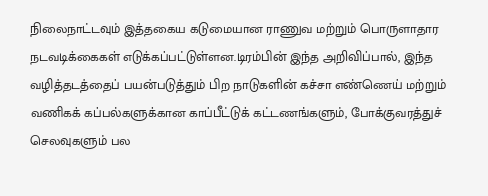நிலைநாட்டவும் இத்தகைய கடுமையான ராணுவ மற்றும் பொருளாதார நடவடிக்கைகள் எடுக்கப்பட்டுள்ளன.டிரம்பின் இந்த அறிவிப்பால், இந்த வழித்தடத்தைப் பயன்படுத்தும் பிற நாடுகளின் கச்சா எண்ணெய் மற்றும் வணிகக் கப்பல்களுக்கான காப்பீட்டுக் கட்டணங்களும், போக்குவரத்துச் செலவுகளும் பல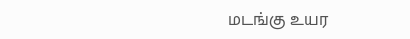மடங்கு உயர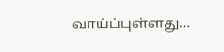வாய்ப்புள்ளது…